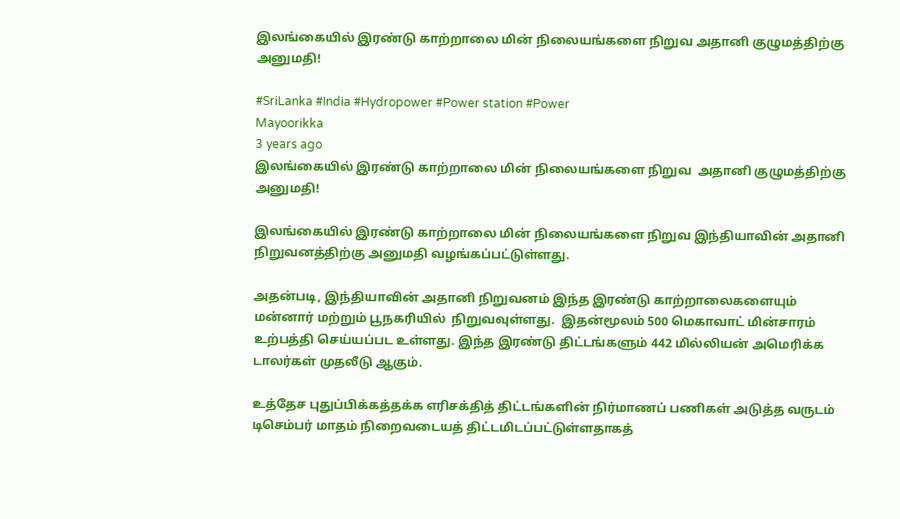இலங்கையில் இரண்டு காற்றாலை மின் நிலையங்களை நிறுவ அதானி குழுமத்திற்கு அனுமதி!

#SriLanka #India #Hydropower #Power station #Power
Mayoorikka
3 years ago
இலங்கையில் இரண்டு காற்றாலை மின் நிலையங்களை நிறுவ  அதானி குழுமத்திற்கு அனுமதி!

இலங்கையில் இரண்டு காற்றாலை மின் நிலையங்களை நிறுவ இந்தியாவின் அதானி நிறுவனத்திற்கு அனுமதி வழங்கப்பட்டுள்ளது.

அதன்படி, இந்தியாவின் அதானி நிறுவனம் இந்த இரண்டு காற்றாலைகளையும் மன்னார் மற்றும் பூநகரியில்  நிறுவவுள்ளது.  இதன்மூலம் 500 மெகாவாட் மின்சாரம் உற்பத்தி செய்யப்பட உள்ளது. இந்த இரண்டு திட்டங்களும் 442 மில்லியன் அமெரிக்க டாலர்கள் முதலீடு ஆகும்.

உத்தேச புதுப்பிக்கத்தக்க எரிசக்தித் திட்டங்களின் நிர்மாணப் பணிகள் அடுத்த வருடம் டிசெம்பர் மாதம் நிறைவடையத் திட்டமிடப்பட்டுள்ளதாகத்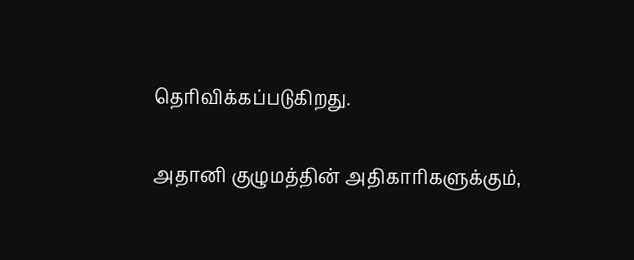தெரிவிக்கப்படுகிறது.

அதானி குழுமத்தின் அதிகாரிகளுக்கும்,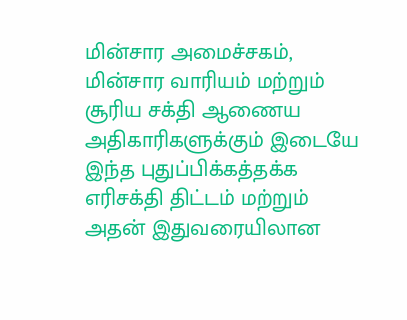மின்சார அமைச்சகம், மின்சார வாரியம் மற்றும் சூரிய சக்தி ஆணைய அதிகாரிகளுக்கும் இடையே இந்த புதுப்பிக்கத்தக்க எரிசக்தி திட்டம் மற்றும் அதன் இதுவரையிலான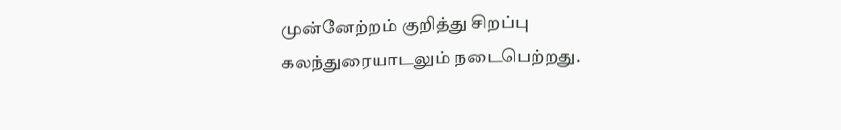முன்னேற்றம் குறித்து சிறப்பு கலந்துரையாடலும் நடைபெற்றது.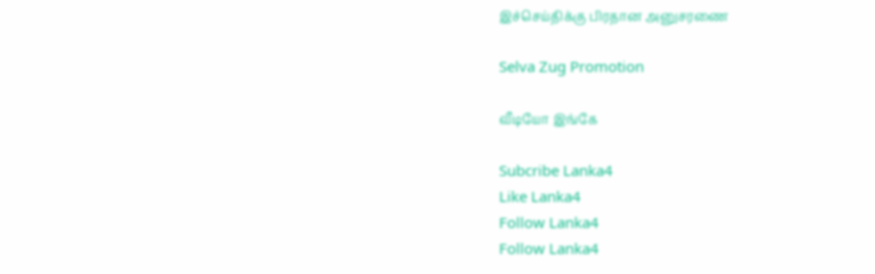இச்செய்திக்கு பிரதான அனுசரணை

Selva Zug Promotion

வீடியோ இங்கே

Subcribe Lanka4
Like Lanka4
Follow Lanka4
Follow Lanka4